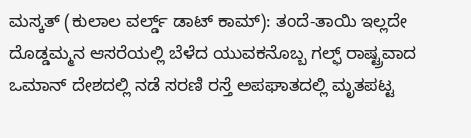ಮಸ್ಕತ್ (ಕುಲಾಲ ವರ್ಲ್ಡ್ ಡಾಟ್ ಕಾಮ್): ತಂದೆ-ತಾಯಿ ಇಲ್ಲದೇ ದೊಡ್ಡಮ್ಮನ ಆಸರೆಯಲ್ಲಿ ಬೆಳೆದ ಯುವಕನೊಬ್ಬ ಗಲ್ಫ್ ರಾಷ್ಟ್ರವಾದ ಒಮಾನ್ ದೇಶದಲ್ಲಿ ನಡೆ ಸರಣಿ ರಸ್ತೆ ಅಪಘಾತದಲ್ಲಿ ಮೃತಪಟ್ಟ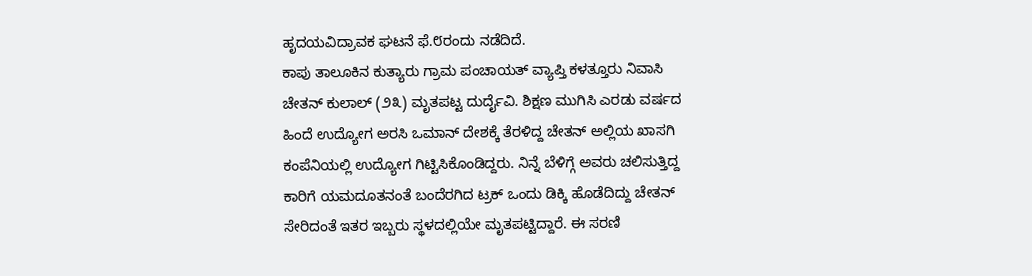ಹೃದಯವಿದ್ರಾವಕ ಘಟನೆ ಫೆ.೮ರಂದು ನಡೆದಿದೆ.
ಕಾಪು ತಾಲೂಕಿನ ಕುತ್ಯಾರು ಗ್ರಾಮ ಪಂಚಾಯತ್ ವ್ಯಾಪ್ತಿ ಕಳತ್ತೂರು ನಿವಾಸಿ ಚೇತನ್ ಕುಲಾಲ್ (೨೩) ಮೃತಪಟ್ಟ ದುರ್ದೈವಿ. ಶಿಕ್ಷಣ ಮುಗಿಸಿ ಎರಡು ವರ್ಷದ ಹಿಂದೆ ಉದ್ಯೋಗ ಅರಸಿ ಒಮಾನ್ ದೇಶಕ್ಕೆ ತೆರಳಿದ್ದ ಚೇತನ್ ಅಲ್ಲಿಯ ಖಾಸಗಿ ಕಂಪೆನಿಯಲ್ಲಿ ಉದ್ಯೋಗ ಗಿಟ್ಟಿಸಿಕೊಂಡಿದ್ದರು. ನಿನ್ನೆ ಬೆಳಿಗ್ಗೆ ಅವರು ಚಲಿಸುತ್ತಿದ್ದ ಕಾರಿಗೆ ಯಮದೂತನಂತೆ ಬಂದೆರಗಿದ ಟ್ರಕ್ ಒಂದು ಡಿಕ್ಕಿ ಹೊಡೆದಿದ್ದು ಚೇತನ್ ಸೇರಿದಂತೆ ಇತರ ಇಬ್ಬರು ಸ್ಥಳದಲ್ಲಿಯೇ ಮೃತಪಟ್ಟಿದ್ದಾರೆ. ಈ ಸರಣಿ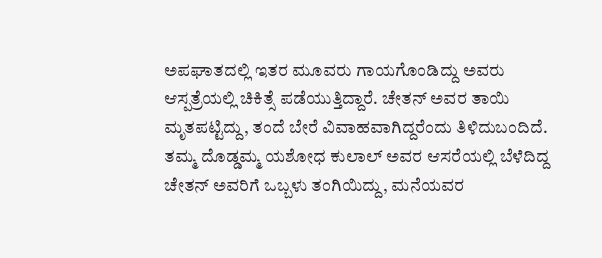ಅಪಘಾತದಲ್ಲಿ ಇತರ ಮೂವರು ಗಾಯಗೊಂಡಿದ್ದು ಅವರು ಆಸ್ಪತ್ರೆಯಲ್ಲಿ ಚಿಕಿತ್ಸೆ ಪಡೆಯುತ್ತಿದ್ದಾರೆ. ಚೇತನ್ ಅವರ ತಾಯಿ ಮೃತಪಟ್ಟಿದ್ದು, ತಂದೆ ಬೇರೆ ವಿವಾಹವಾಗಿದ್ದರೆಂದು ತಿಳಿದುಬಂದಿದೆ. ತಮ್ಮ ದೊಡ್ಡಮ್ಮ ಯಶೋಧ ಕುಲಾಲ್ ಅವರ ಆಸರೆಯಲ್ಲಿ ಬೆಳೆದಿದ್ದ ಚೇತನ್ ಅವರಿಗೆ ಒಬ್ಬಳು ತಂಗಿಯಿದ್ದು, ಮನೆಯವರ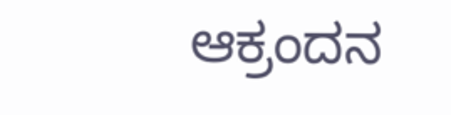ಆಕ್ರಂದನ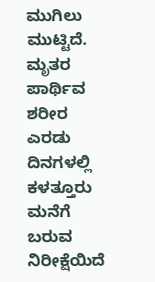ಮುಗಿಲು ಮುಟ್ಟಿದೆ. ಮೃತರ ಪಾರ್ಥಿವ ಶರೀರ ಎರಡು ದಿನಗಳಲ್ಲಿ ಕಳತ್ತೂರು ಮನೆಗೆ ಬರುವ ನಿರೀಕ್ಷೆಯಿದೆ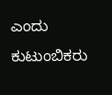ಎಂದು ಕುಟುಂಬಿಕರು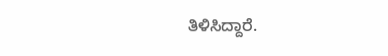ತಿಳಿಸಿದ್ದಾರೆ.